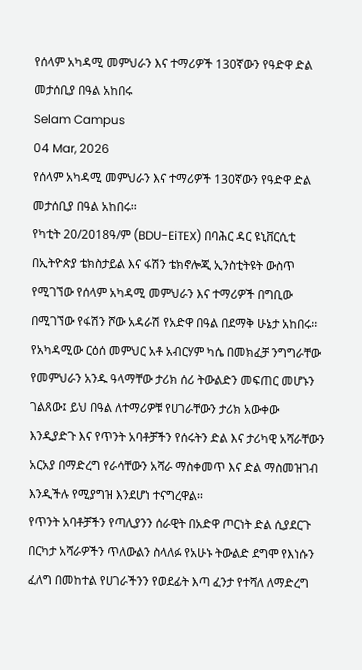የሰላም አካዳሚ መምህራን እና ተማሪዎች 130ኛውን የዓድዋ ድል መታሰቢያ በዓል አከበሩ
Selam Campus
04 Mar, 2026
የሰላም አካዳሚ መምህራን እና ተማሪዎች 130ኛውን የዓድዋ ድል መታሰቢያ በዓል አከበሩ፡፡
የካቲት 20/2018ዓ/ም (BDU-EiTEX) በባሕር ዳር ዩኒቨርሲቲ በኢትዮጵያ ቴክስታይል እና ፋሽን ቴክኖሎጂ ኢንስቲትዩት ውስጥ የሚገኘው የሰላም አካዳሚ መምህራን እና ተማሪዎች በግቢው በሚገኘው የፋሽን ሾው አዳራሽ የአድዋ በዓል በደማቅ ሁኔታ አከበሩ፡፡
የአካዳሚው ርዕሰ መምህር አቶ አብርሃም ካሴ በመክፈቻ ንግግራቸው የመምህራን አንዱ ዓላማቸው ታሪክ ሰሪ ትውልድን መፍጠር መሆኑን ገልጸው፤ ይህ በዓል ለተማሪዎቹ የሀገራቸውን ታሪክ አውቀው እንዲያድጉ እና የጥንት አባቶቻችን የሰሩትን ድል እና ታሪካዊ አሻራቸውን አርአያ በማድረግ የራሳቸውን አሻራ ማስቀመጥ እና ድል ማስመዝገብ እንዲችሉ የሚያግዝ እንደሆነ ተናግረዋል፡፡
የጥንት አባቶቻችን የጣሊያንን ሰራዊት በአድዋ ጦርነት ድል ሲያደርጉ በርካታ አሻራዎችን ጥለውልን ስላለፉ የአሁኑ ትውልድ ደግሞ የእነሱን ፈለግ በመከተል የሀገራችንን የወደፊት እጣ ፈንታ የተሻለ ለማድረግ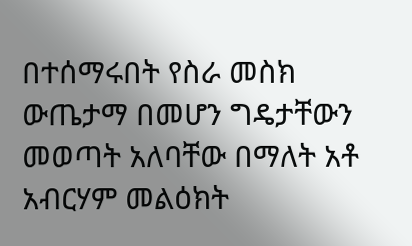በተሰማሩበት የስራ መስክ ውጤታማ በመሆን ግዴታቸውን መወጣት አለባቸው በማለት አቶ አብርሃም መልዕክት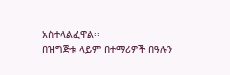አስተላልፈዋል፡፡
በዝግጅቱ ላይም በተማሪዎች በዓሉን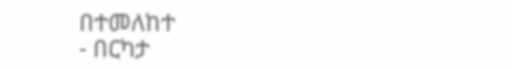በተመለከተ
- በርካታ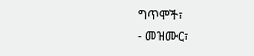ግጥሞች፣
- መዝሙር፣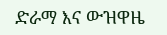ድራማ እና ውዝዋዜ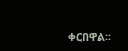ቀርበዋል፡፡